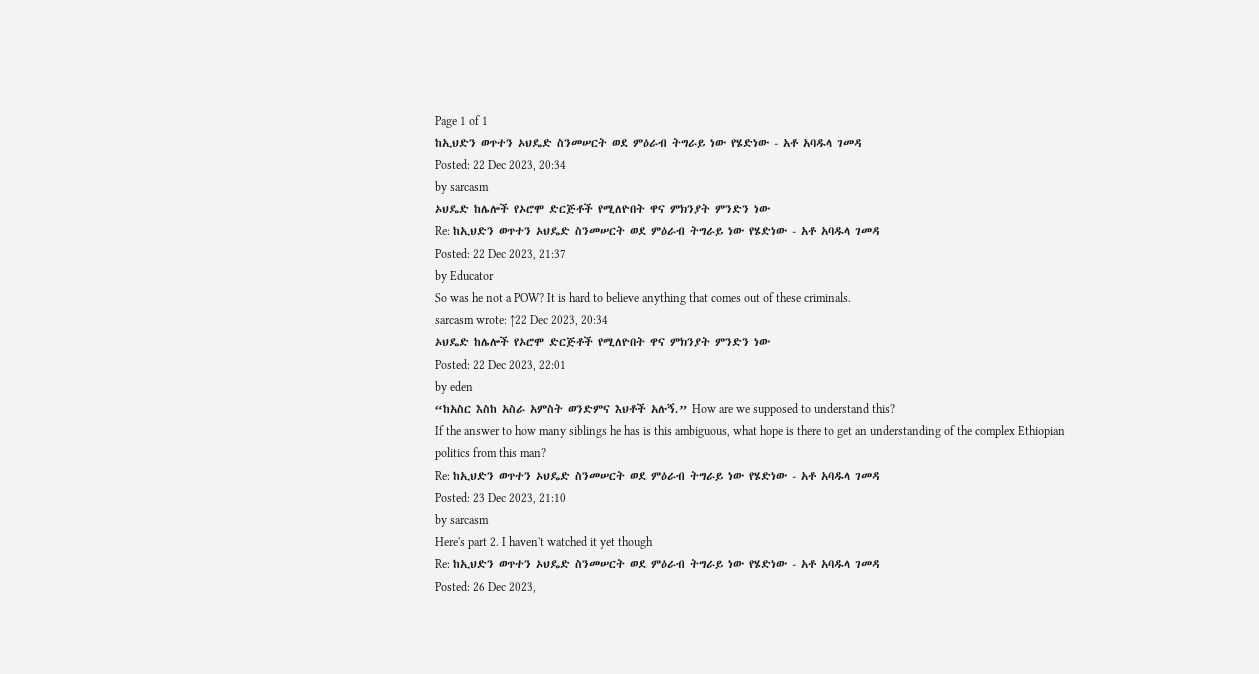Page 1 of 1
ከኢህድን ወጥተን ኦህዴድ ስንመሠርት ወደ ምዕራብ ትግራይ ነው የሄድነው - አቶ አባዱላ ገመዳ
Posted: 22 Dec 2023, 20:34
by sarcasm
ኦህዴድ ከሌሎች የኦሮሞ ድርጅቶች የሚለዮበት ዋና ምክንያት ምንድን ነው
Re: ከኢህድን ወጥተን ኦህዴድ ስንመሠርት ወደ ምዕራብ ትግራይ ነው የሄድነው - አቶ አባዱላ ገመዳ
Posted: 22 Dec 2023, 21:37
by Educator
So was he not a POW? It is hard to believe anything that comes out of these criminals.
sarcasm wrote: ↑22 Dec 2023, 20:34
ኦህዴድ ከሌሎች የኦሮሞ ድርጅቶች የሚለዮበት ዋና ምክንያት ምንድን ነው
Posted: 22 Dec 2023, 22:01
by eden
“ከአስር እስከ አስራ አምስት ወንድምና እህቶች አሉኝ.” How are we supposed to understand this?
If the answer to how many siblings he has is this ambiguous, what hope is there to get an understanding of the complex Ethiopian politics from this man?
Re: ከኢህድን ወጥተን ኦህዴድ ስንመሠርት ወደ ምዕራብ ትግራይ ነው የሄድነው - አቶ አባዱላ ገመዳ
Posted: 23 Dec 2023, 21:10
by sarcasm
Here's part 2. I haven't watched it yet though
Re: ከኢህድን ወጥተን ኦህዴድ ስንመሠርት ወደ ምዕራብ ትግራይ ነው የሄድነው - አቶ አባዱላ ገመዳ
Posted: 26 Dec 2023,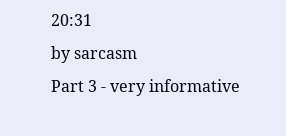20:31
by sarcasm
Part 3 - very informative